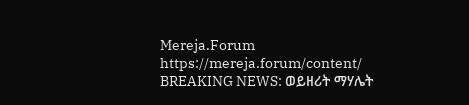Mereja.Forum
https://mereja.forum/content/
BREAKING NEWS: ወይዘሪት ማሃሌት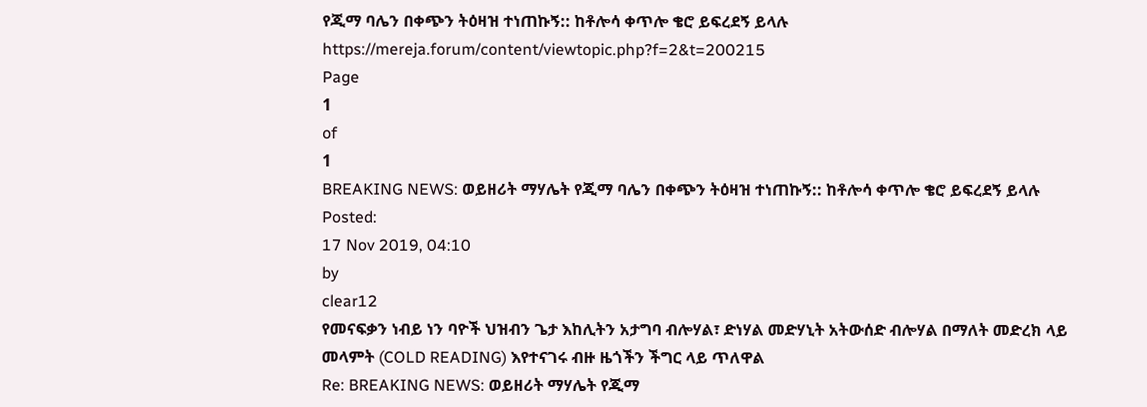የጂማ ባሌን በቀጭን ትዕዛዝ ተነጠኩኝ:: ከቶሎሳ ቀጥሎ ቄሮ ይፍረደኝ ይላሉ
https://mereja.forum/content/viewtopic.php?f=2&t=200215
Page
1
of
1
BREAKING NEWS: ወይዘሪት ማሃሌት የጂማ ባሌን በቀጭን ትዕዛዝ ተነጠኩኝ:: ከቶሎሳ ቀጥሎ ቄሮ ይፍረደኝ ይላሉ
Posted:
17 Nov 2019, 04:10
by
clear12
የመናፍቃን ነብይ ነን ባዮች ህዝብን ጌታ እከሊትን አታግባ ብሎሃል፣ ድነሃል መድሃኒት አትውሰድ ብሎሃል በማለት መድረክ ላይ መላምት (COLD READING) እየተናገሩ ብዙ ዜጎችን ችግር ላይ ጥለዋል
Re: BREAKING NEWS: ወይዘሪት ማሃሌት የጂማ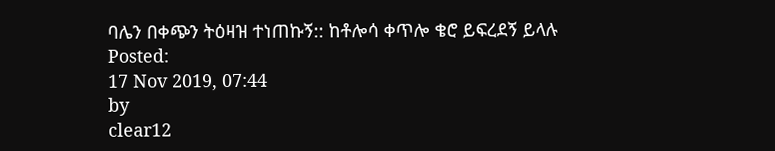ባሌን በቀጭን ትዕዛዝ ተነጠኩኝ:: ከቶሎሳ ቀጥሎ ቄሮ ይፍረደኝ ይላሉ
Posted:
17 Nov 2019, 07:44
by
clear12